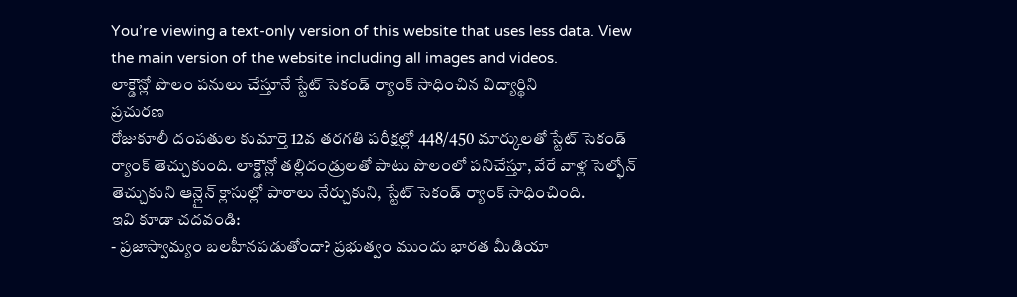You’re viewing a text-only version of this website that uses less data. View the main version of the website including all images and videos.
లాక్డౌన్లో పొలం పనులు చేస్తూనే స్టేట్ సెకండ్ ర్యాంక్ సాధించిన విద్యార్థిని
ప్రచురణ
రోజుకూలీ దంపతుల కుమార్తె 12వ తరగతి పరీక్షల్లో 448/450 మార్కులతో స్టేట్ సెకండ్ ర్యాంక్ తెచ్చుకుంది. లాక్డౌన్లో తల్లిదండ్రులతో పాటు పొలంలో పనిచేస్తూ, వేరే వాళ్ల సెల్ఫోన్ తెచ్చుకుని ఆన్లైన్ క్లాసుల్లో పాఠాలు నేర్చుకుని, స్టేట్ సెకండ్ ర్యాంక్ సాధించింది.
ఇవి కూడా చదవండి:
- ప్రజాస్వామ్యం బలహీనపడుతోందా? ప్రభుత్వం ముందు భారత మీడియా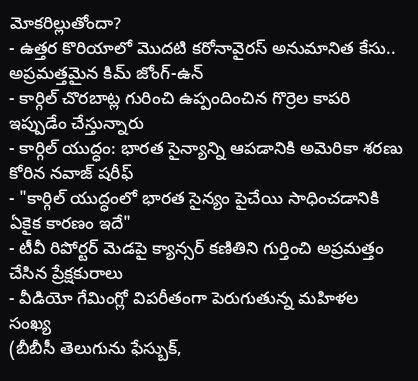మోకరిల్లుతోందా?
- ఉత్తర కొరియాలో మొదటి కరోనావైరస్ అనుమానిత కేసు.. అప్రమత్తమైన కిమ్ జోంగ్-ఉన్
- కార్గిల్ చొరబాట్ల గురించి ఉప్పందించిన గొర్రెల కాపరి ఇప్పుడేం చేస్తున్నారు
- కార్గిల్ యుద్ధం: భారత సైన్యాన్ని ఆపడానికి అమెరికా శరణు కోరిన నవాజ్ షరీఫ్
- "కార్గిల్ యుద్ధంలో భారత సైన్యం పైచేయి సాధించడానికి ఏకైక కారణం ఇదే"
- టీవీ రిపోర్టర్ మెడపై క్యాన్సర్ కణితిని గుర్తించి అప్రమత్తం చేసిన ప్రేక్షకురాలు
- వీడియో గేమింగ్లో విపరీతంగా పెరుగుతున్న మహిళల సంఖ్య
(బీబీసీ తెలుగును ఫేస్బుక్,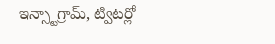ఇన్స్టాగ్రామ్, ట్విటర్లో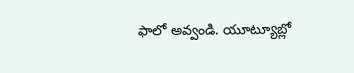ఫాలో అవ్వండి. యూట్యూబ్లో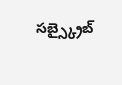సబ్స్క్రైబ్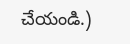చేయండి.)